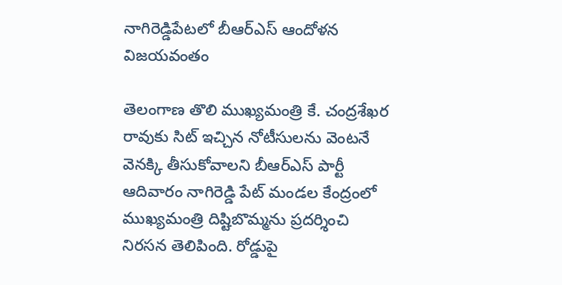నాగిరెడ్డిపేటలో బీఆర్ఎస్ ఆందోళన విజయవంతం

తెలంగాణ తొలి ముఖ్యమంత్రి కే. చంద్రశేఖర రావుకు సిట్ ఇచ్చిన నోటీసులను వెంటనే వెనక్కి తీసుకోవాలని బీఆర్ఎస్ పార్టీ ఆదివారం నాగిరెడ్డి పేట్ మండల కేంద్రంలో ముఖ్యమంత్రి దిష్టిబొమ్మను ప్రదర్శించి నిరసన తెలిపింది. రోడ్డుపై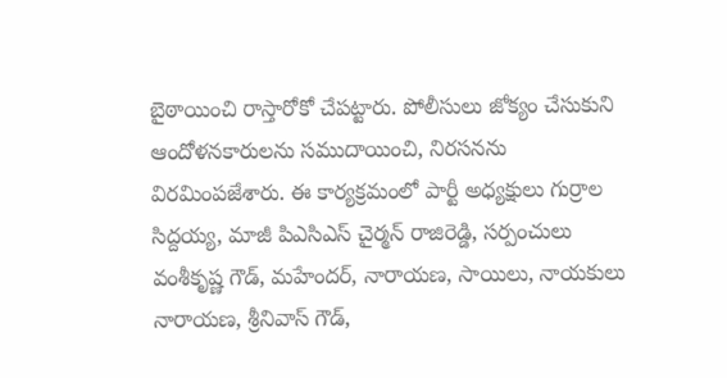బైఠాయించి రాస్తారోకో చేపట్టారు. పోలీసులు జోక్యం చేసుకుని ఆందోళనకారులను సముదాయించి, నిరసనను విరమింపజేశారు. ఈ కార్యక్రమంలో పార్టీ అధ్యక్షులు గుర్రాల సిద్దయ్య, మాజీ పిఎసిఎస్ చైర్మన్ రాజిరెడ్డి, సర్పంచులు వంశీకృష్ణ గౌడ్, మహేందర్, నారాయణ, సాయిలు, నాయకులు నారాయణ, శ్రీనివాస్ గౌడ్,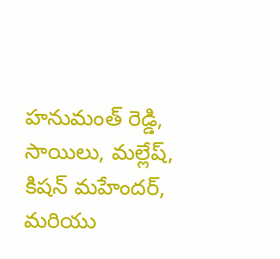హనుమంత్ రెడ్డి, సాయిలు, మల్లేష్, కిషన్ మహేందర్, మరియు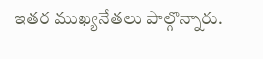ఇతర ముఖ్యనేతలు పాల్గొన్నారు.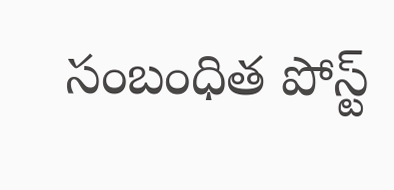సంబంధిత పోస్ట్